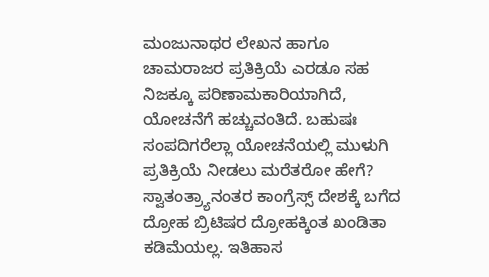ಮಂಜುನಾಥರ ಲೇಖನ ಹಾಗೂ ಚಾಮರಾಜರ ಪ್ರತಿಕ್ರಿಯೆ ಎರಡೂ ಸಹ ನಿಜಕ್ಕೂ ಪರಿಣಾಮಕಾರಿಯಾಗಿದೆ, ಯೋಚನೆಗೆ ಹಚ್ಚುವಂತಿದೆ. ಬಹುಷಃ ಸಂಪದಿಗರೆಲ್ಲಾ ಯೋಚನೆಯಲ್ಲಿ ಮುಳುಗಿ ಪ್ರತಿಕ್ರಿಯೆ ನೀಡಲು ಮರೆತರೋ ಹೇಗೆ?
ಸ್ವಾತಂತ್ರ್ಯಾನಂತರ ಕಾಂಗ್ರೆಸ್ಸ್ ದೇಶಕ್ಕೆ ಬಗೆದ ದ್ರೋಹ ಬ್ರಿಟಿಷರ ದ್ರೋಹಕ್ಕಿಂತ ಖಂಡಿತಾ ಕಡಿಮೆಯಲ್ಲ. ಇತಿಹಾಸ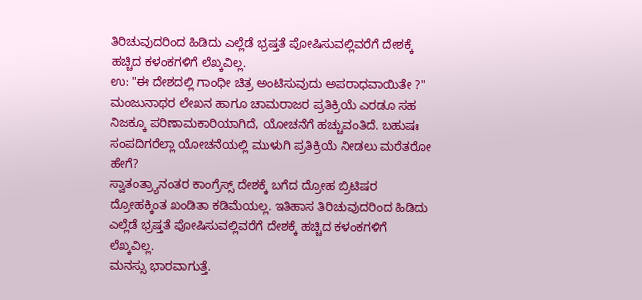ತಿರಿಚುವುದರಿಂದ ಹಿಡಿದು ಎಲ್ಲೆಡೆ ಭ್ರಷ್ತತೆ ಪೋಷಿಸುವಲ್ಲಿವರೆಗೆ ದೇಶಕ್ಕೆ ಹಚ್ಚಿದ ಕಳಂಕಗಳಿಗೆ ಲೆಖ್ಕವಿಲ್ಲ.
ಉ: "ಈ ದೇಶದಲ್ಲಿ ಗಾಂಧೀ ಚಿತ್ರ ಅಂಟಿಸುವುದು ಅಪರಾಧವಾಯಿತೇ ?"
ಮಂಜುನಾಥರ ಲೇಖನ ಹಾಗೂ ಚಾಮರಾಜರ ಪ್ರತಿಕ್ರಿಯೆ ಎರಡೂ ಸಹ ನಿಜಕ್ಕೂ ಪರಿಣಾಮಕಾರಿಯಾಗಿದೆ, ಯೋಚನೆಗೆ ಹಚ್ಚುವಂತಿದೆ. ಬಹುಷಃ ಸಂಪದಿಗರೆಲ್ಲಾ ಯೋಚನೆಯಲ್ಲಿ ಮುಳುಗಿ ಪ್ರತಿಕ್ರಿಯೆ ನೀಡಲು ಮರೆತರೋ ಹೇಗೆ?
ಸ್ವಾತಂತ್ರ್ಯಾನಂತರ ಕಾಂಗ್ರೆಸ್ಸ್ ದೇಶಕ್ಕೆ ಬಗೆದ ದ್ರೋಹ ಬ್ರಿಟಿಷರ ದ್ರೋಹಕ್ಕಿಂತ ಖಂಡಿತಾ ಕಡಿಮೆಯಲ್ಲ. ಇತಿಹಾಸ ತಿರಿಚುವುದರಿಂದ ಹಿಡಿದು ಎಲ್ಲೆಡೆ ಭ್ರಷ್ತತೆ ಪೋಷಿಸುವಲ್ಲಿವರೆಗೆ ದೇಶಕ್ಕೆ ಹಚ್ಚಿದ ಕಳಂಕಗಳಿಗೆ ಲೆಖ್ಕವಿಲ್ಲ.
ಮನಸ್ಸು ಭಾರವಾಗುತ್ತೆ.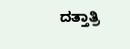ದತ್ತಾತ್ರಿ